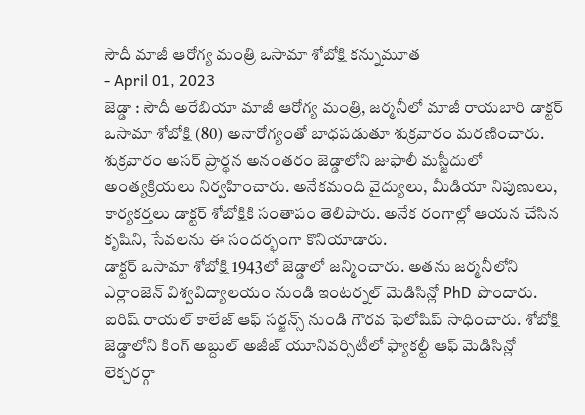సౌదీ మాజీ ఆరోగ్య మంత్రి ఒసామా శోబోక్షి కన్నుమూత
- April 01, 2023
జెడ్డా : సౌదీ అరేబియా మాజీ ఆరోగ్య మంత్రి, జర్మనీలో మాజీ రాయబారి డాక్టర్ ఒసామా శోబోక్షి (80) అనారోగ్యంతో బాధపడుతూ శుక్రవారం మరణించారు. శుక్రవారం అసర్ ప్రార్థన అనంతరం జెడ్డాలోని జుఫాలీ మస్జీదులో అంత్యక్రియలు నిర్వహించారు. అనేకమంది వైద్యులు, మీడియా నిపుణులు, కార్యకర్తలు డాక్టర్ శోబోక్షికి సంతాపం తెలిపారు. అనేక రంగాల్లో ఆయన చేసిన కృషిని, సేవలను ఈ సందర్భంగా కొనియాడారు.
డాక్టర్ ఒసామా శోబోక్షి 1943లో జెడ్డాలో జన్మించారు. అతను జర్మనీలోని ఎర్లాంజెన్ విశ్వవిద్యాలయం నుండి ఇంటర్నల్ మెడిసిన్లో PhD పొందారు. ఐరిష్ రాయల్ కాలేజ్ ఆఫ్ సర్జన్స్ నుండి గౌరవ ఫెలోషిప్ సాధించారు. శోబోక్షి జెడ్డాలోని కింగ్ అబ్దుల్ అజీజ్ యూనివర్సిటీలో ఫ్యాకల్టీ ఆఫ్ మెడిసిన్లో లెక్చరర్గా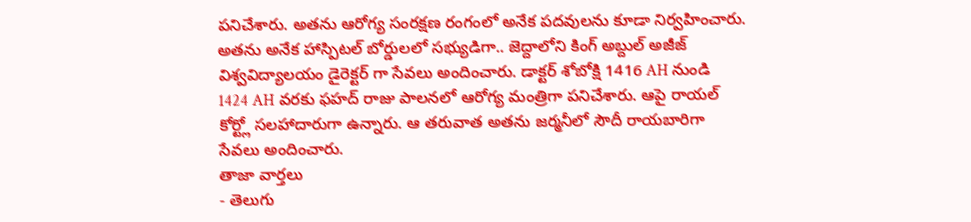పనిచేశారు. అతను ఆరోగ్య సంరక్షణ రంగంలో అనేక పదవులను కూడా నిర్వహించారు. అతను అనేక హాస్పిటల్ బోర్డులలో సభ్యుడిగా.. జెద్దాలోని కింగ్ అబ్దుల్ అజీజ్ విశ్వవిద్యాలయం డైరెక్టర్ గా సేవలు అందించారు. డాక్టర్ శోబోక్షి 1416 AH నుండి 1424 AH వరకు ఫహద్ రాజు పాలనలో ఆరోగ్య మంత్రిగా పనిచేశారు. ఆపై రాయల్ కోర్ట్లో సలహాదారుగా ఉన్నారు. ఆ తరువాత అతను జర్మనీలో సౌదీ రాయబారిగా సేవలు అందించారు.
తాజా వార్తలు
- తెలుగు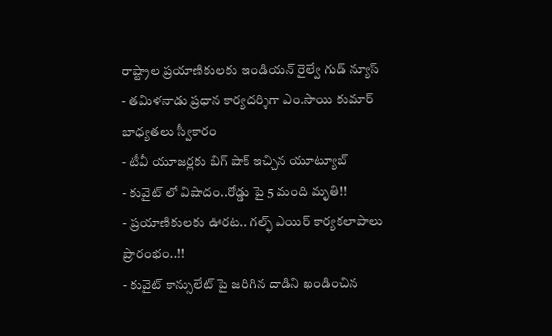రాష్ట్రాల ప్రయాణికులకు ఇండియన్ రైల్వే గుడ్ న్యూస్
- తమిళనాడు ప్రధాన కార్యదర్శిగా ఎం.సాయి కుమార్ బాధ్యతలు స్వీకారం
- టీవీ యూజర్లకు బిగ్ షాక్ ఇచ్చిన యూట్యూబ్
- కువైట్ లో విషాదం..రోడ్డు పై 5 మంది మృతి!!
- ప్రయాణికులకు ఊరట.. గల్ఫ్ ఎయిర్ కార్యకలాపాలు ప్రారంభం..!!
- కువైట్ కాన్సులేట్ పై జరిగిన దాడిని ఖండించిన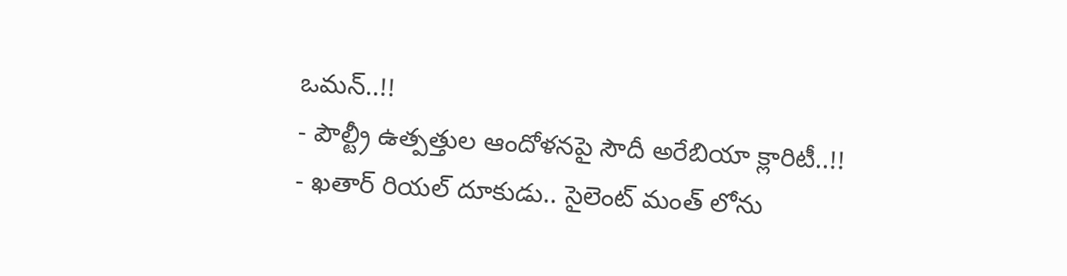ఒమన్..!!
- పౌల్ట్రీ ఉత్పత్తుల ఆందోళనపై సౌదీ అరేబియా క్లారిటీ..!!
- ఖతార్ రియల్ దూకుడు.. సైలెంట్ మంత్ లోను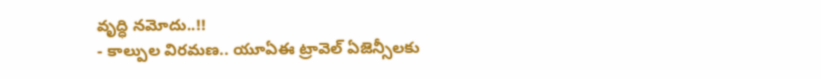వృద్ధి నమోదు..!!
- కాల్పుల విరమణ.. యూఏఈ ట్రావెల్ ఏజెన్సీలకు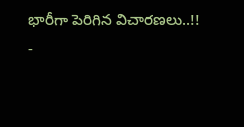భారీగా పెరిగిన విచారణలు..!!
-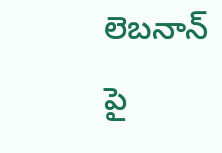లెబనాన్ పై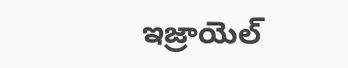ఇజ్రాయెల్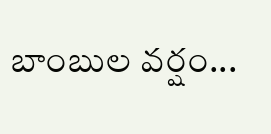బాంబుల వర్షం...